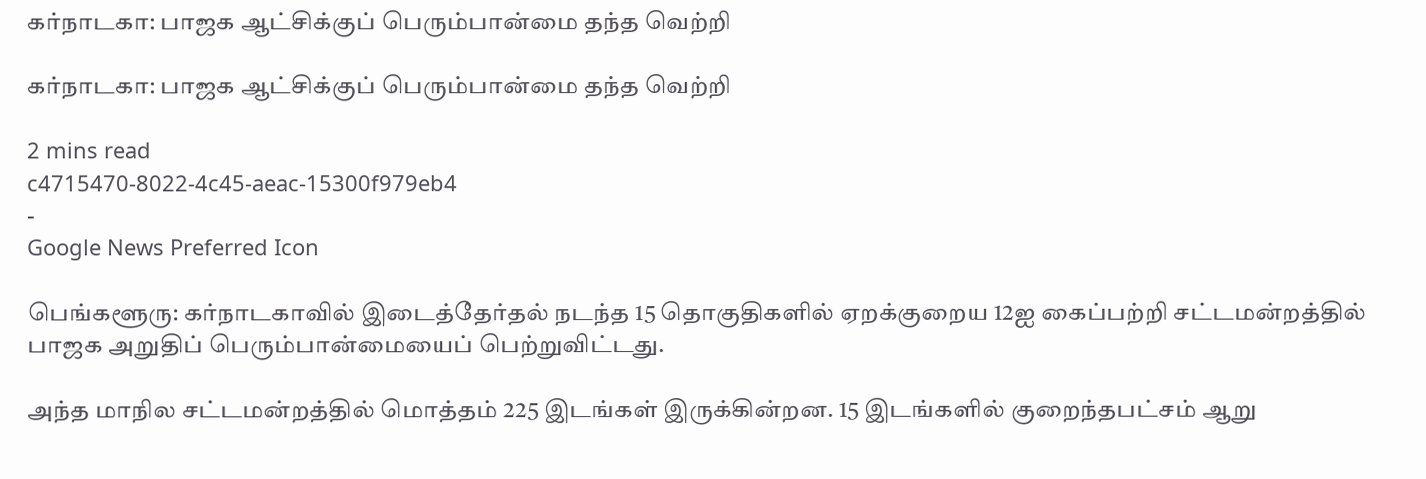கர்நாடகா: பாஜக ஆட்சிக்குப் பெரும்பான்மை தந்த வெற்றி

கர்நாடகா: பாஜக ஆட்சிக்குப் பெரும்பான்மை தந்த வெற்றி

2 mins read
c4715470-8022-4c45-aeac-15300f979eb4
-
Google News Preferred Icon

பெங்களூரு: கர்நாடகாவில் இடைத்தேர்தல் நடந்த 15 தொகுதிகளில் ஏறக்குறைய 12ஐ கைப்பற்றி சட்டமன்றத்தில் பாஜக அறுதிப் பெரும்பான்மையைப் பெற்றுவிட்டது.

அந்த மாநில சட்டமன்றத்தில் மொத்தம் 225 இடங்கள் இருக்கின்றன. 15 இடங்களில் குறைந்தபட்சம் ஆறு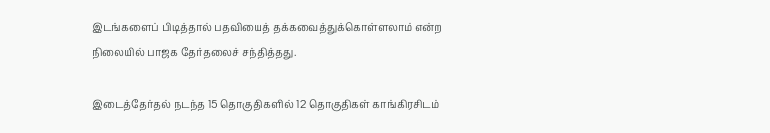இடங்களைப் பிடித்தால் பதவியைத் தக்கவைத்துக்கொள்ளலாம் என்ற நிலையில் பாஜக தேர்தலைச் சந்தித்தது.

இடைத்தேர்தல் நடந்த 15 தொகுதிகளில் 12 தொகுதிகள் காங்கிரசிடம்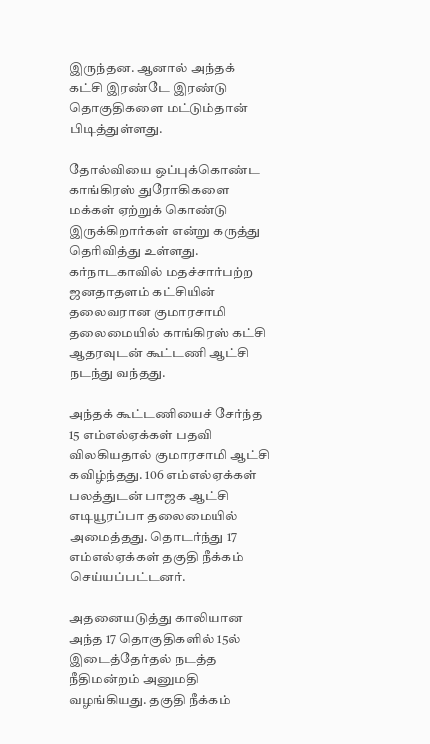இருந்தன. ஆனால் அந்தக் கட்சி இரண்டே இரண்டு தொகுதிகளை மட்டும்தான் பிடித்துள்ளது.

தோல்வியை ஒப்புக்கொண்ட காங்கிரஸ் துரோகிகளை மக்கள் ஏற்றுக் கொண்டு இருக்கிறார்கள் என்று கருத்து தெரிவித்து உள்ளது. கர்நாடகாவில் மதச்சார்பற்ற ஜனதாதளம் கட்சியின் தலைவரான குமாரசாமி தலைமையில் காங்கிரஸ் கட்சி ஆதரவுடன் கூட்டணி ஆட்சி நடந்து வந்தது.

அந்தக் கூட்டணியைச் சேர்ந்த 15 எம்எல்ஏக்கள் பதவி விலகியதால் குமாரசாமி ஆட்சி கவிழ்ந்தது. 106 எம்எல்ஏக்கள் பலத்துடன் பாஜக ஆட்சி எடியூரப்பா தலைமையில் அமைத்தது. தொடர்ந்து 17 எம்எல்ஏக்கள் தகுதி நீக்கம் செய்யப்பட்டனர்.

அதனையடுத்து காலியான அந்த 17 தொகுதிகளில் 15ல் இடைத்தேர்தல் நடத்த நீதிமன்றம் அனுமதி வழங்கியது. தகுதி நீக்கம்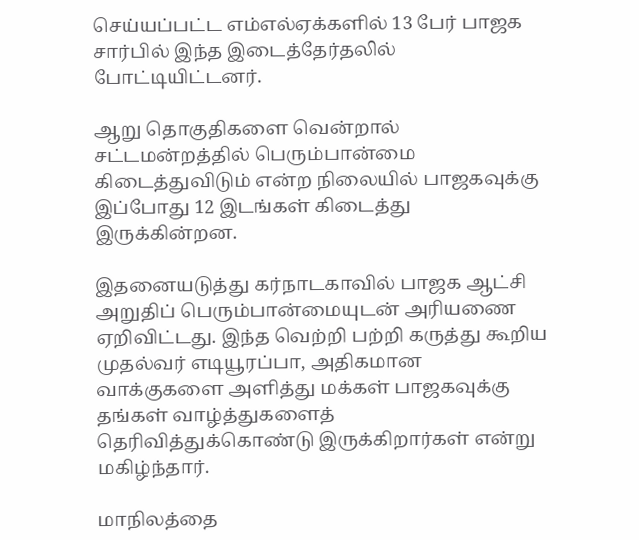செய்யப்பட்ட எம்எல்ஏக்களில் 13 பேர் பாஜக சார்பில் இந்த இடைத்தேர்தலில் போட்டியிட்டனர்.

ஆறு தொகுதிகளை வென்றால் சட்டமன்றத்தில் பெரும்பான்மை கிடைத்துவிடும் என்ற நிலையில் பாஜகவுக்கு இப்போது 12 இடங்கள் கிடைத்து இருக்கின்றன.

இதனையடுத்து கர்நாடகாவில் பாஜக ஆட்சி அறுதிப் பெரும்பான்மையுடன் அரியணை ஏறிவிட்டது. இந்த வெற்றி பற்றி கருத்து கூறிய முதல்வர் எடியூரப்பா, அதிகமான வாக்குகளை அளித்து மக்கள் பாஜகவுக்கு தங்கள் வாழ்த்துகளைத் தெரிவித்துக்கொண்டு இருக்கிறார்கள் என்று மகிழ்ந்தார்.

மாநிலத்தை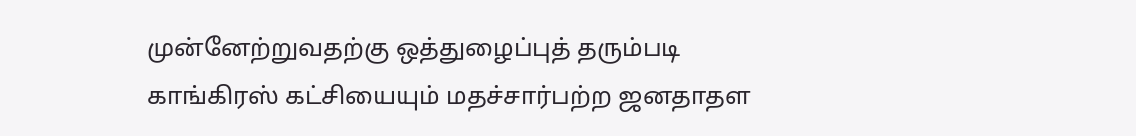முன்னேற்றுவதற்கு ஒத்துழைப்புத் தரும்படி காங்கிரஸ் கட்சியையும் மதச்சார்பற்ற ஜனதாதள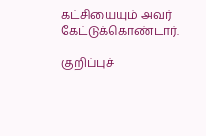கட்சியையும் அவர் கேட்டுக்கொண்டார்.

குறிப்புச்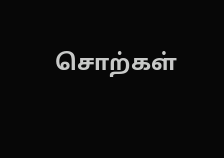சொற்கள்